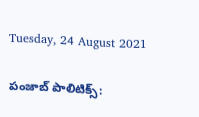Tuesday, 24 August 2021

పంజాబ్ పాలిటిక్స్: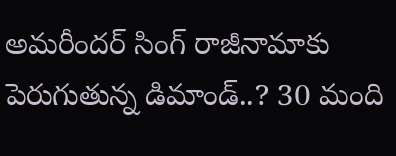అమరీందర్ సింగ్ రాజీనామాకు పెరుగుతున్న డిమాండ్..? 30 మంది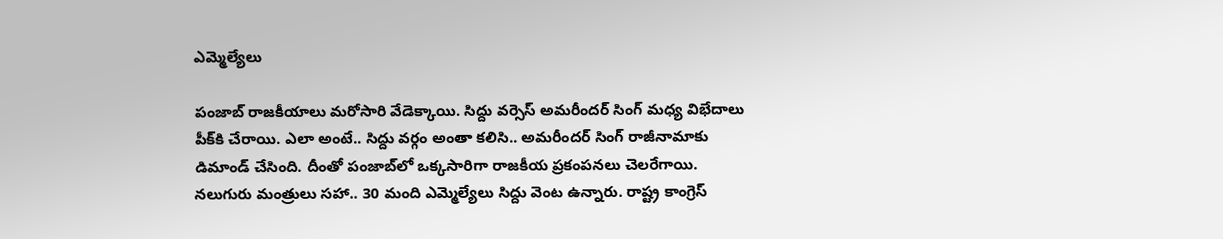ఎమ్మెల్యేలు

పంజాబ్ రాజకీయాలు మరోసారి వేడెక్కాయి. సిద్దు వర్సెస్ అమరీందర్ సింగ్ మధ్య విభేదాలు పీక్‌కి చేరాయి. ఎలా అంటే.. సిద్దు వర్గం అంతా కలిసి.. అమరీందర్ సింగ్ రాజీనామాకు డిమాండ్ చేసింది. దీంతో పంజాబ్‌లో ఒక్కసారిగా రాజకీయ ప్రకంపనలు చెలరేగాయి. నలుగురు మంత్రులు సహా.. 30 మంది ఎమ్మెల్యేలు సిద్దు వెంట ఉన్నారు. రాష్ట్ర కాంగ్రెస్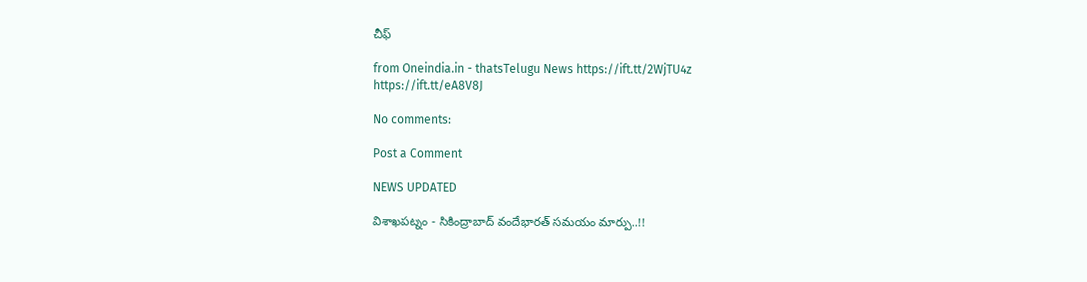చీఫ్

from Oneindia.in - thatsTelugu News https://ift.tt/2WjTU4z
https://ift.tt/eA8V8J

No comments:

Post a Comment

NEWS UPDATED

విశాఖపట్నం - సికింద్రాబాద్ వందేభారత్ సమయం మార్పు..!!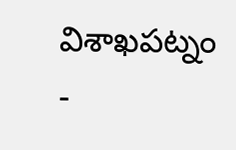విశాఖపట్నం -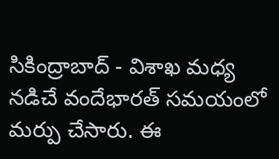సికింద్రాబాద్ - విశాఖ మధ్య నడిచే వందేభారత్ సమయంలో మర్పు చేసారు. ఈ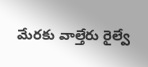మేరకు వాల్తేరు రైల్వే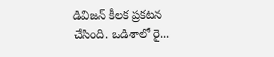డివిజన్ కీలక ప్రకటన చేసింది. ఒడిశాలో రై...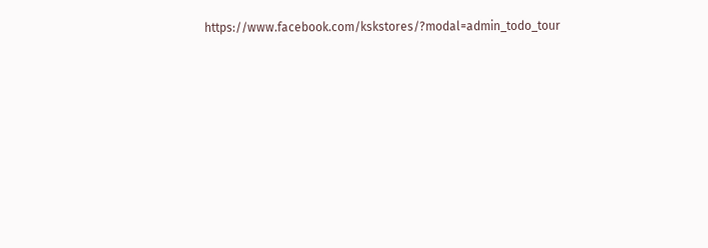https://www.facebook.com/kskstores/?modal=admin_todo_tour